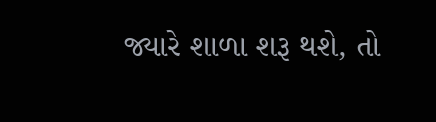જ્યારે શાળા શરૂ થશે, તો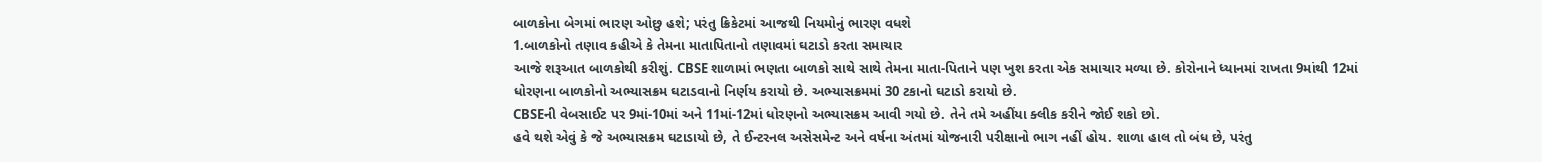બાળકોના બેગમાં ભારણ ઓછુ હશે; પરંતુ ક્રિકેટમાં આજથી નિયમોનું ભારણ વધશે
1.બાળકોનો તણાવ કહીએ કે તેમના માતાપિતાનો તણાવમાં ઘટાડો કરતા સમાચાર
આજે શરૂઆત બાળકોથી કરીશું. CBSE શાળામાં ભણતા બાળકો સાથે સાથે તેમના માતા-પિતાને પણ ખુશ કરતા એક સમાચાર મળ્યા છે. કોરોનાને ધ્યાનમાં રાખતા 9માંથી 12માં ધોરણના બાળકોનો અભ્યાસક્રમ ઘટાડવાનો નિર્ણય કરાયો છે. અભ્યાસક્રમમાં 30 ટકાનો ઘટાડો કરાયો છે.
CBSEની વેબસાઈટ પર 9માં-10માં અને 11માં-12માં ધોરણનો અભ્યાસક્રમ આવી ગયો છે. તેને તમે અહીંયા ક્લીક કરીને જોઈ શકો છો.
હવે થશે એવું કે જે અભ્યાસક્રમ ઘટાડાયો છે, તે ઈન્ટરનલ અસેસમેન્ટ અને વર્ષના અંતમાં યોજનારી પરીક્ષાનો ભાગ નહીં હોય. શાળા હાલ તો બંધ છે, પરંતુ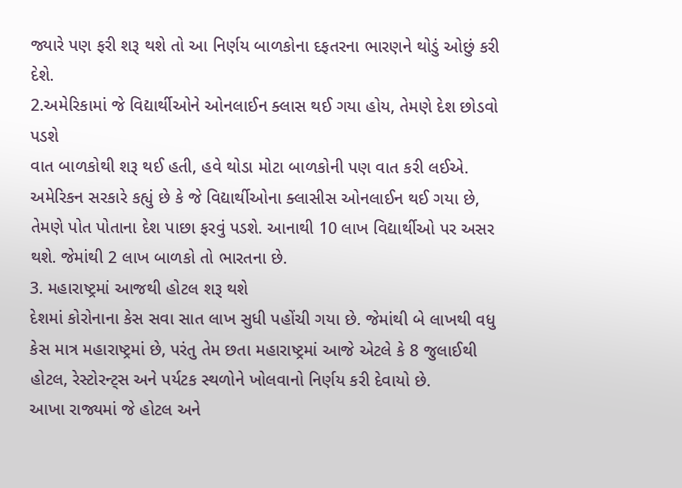જ્યારે પણ ફરી શરૂ થશે તો આ નિર્ણય બાળકોના દફતરના ભારણને થોડું ઓછું કરી દેશે.
2.અમેરિકામાં જે વિદ્યાર્થીઓને ઓનલાઈન ક્લાસ થઈ ગયા હોય, તેમણે દેશ છોડવો પડશે
વાત બાળકોથી શરૂ થઈ હતી, હવે થોડા મોટા બાળકોની પણ વાત કરી લઈએ. અમેરિકન સરકારે કહ્યું છે કે જે વિદ્યાર્થીઓના ક્લાસીસ ઓનલાઈન થઈ ગયા છે, તેમણે પોત પોતાના દેશ પાછા ફરવું પડશે. આનાથી 10 લાખ વિદ્યાર્થીઓ પર અસર થશે. જેમાંથી 2 લાખ બાળકો તો ભારતના છે.
3. મહારાષ્ટ્રમાં આજથી હોટલ શરૂ થશે
દેશમાં કોરોનાના કેસ સવા સાત લાખ સુધી પહોંચી ગયા છે. જેમાંથી બે લાખથી વધુ કેસ માત્ર મહારાષ્ટ્રમાં છે, પરંતુ તેમ છતા મહારાષ્ટ્રમાં આજે એટલે કે 8 જુલાઈથી હોટલ, રેસ્ટોરન્ટ્સ અને પર્યટક સ્થળોને ખોલવાનો નિર્ણય કરી દેવાયો છે.
આખા રાજ્યમાં જે હોટલ અને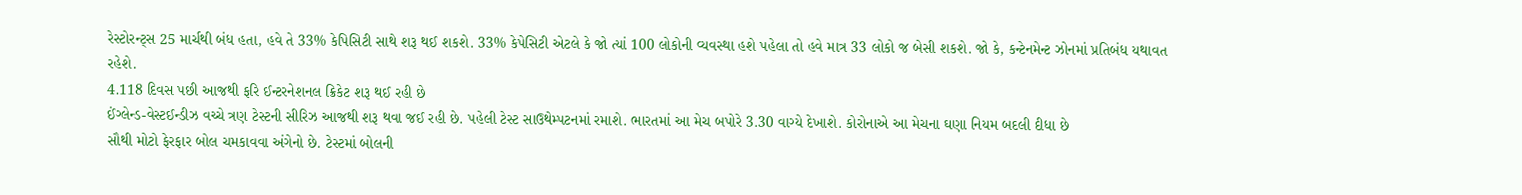રેસ્ટોરન્ટ્સ 25 માર્ચથી બંધ હતા, હવે તે 33% કેપિસિટી સાથે શરૂ થઈ શકશે. 33% કેપેસિટી એટલે કે જો ત્યાં 100 લોકોની વ્યવસ્થા હશે પહેલા તો હવે માત્ર 33 લોકો જ બેસી શકશે. જો કે, કન્ટેનમેન્ટ ઝોનમાં પ્રતિબંધ યથાવત રહેશે.
4.118 દિવસ પછી આજથી ફરિ ઈન્ટરનેશનલ ક્રિકેટ શરૂ થઈ રહી છે
ઈંગ્લેન્ડ-વેસ્ટઈન્ડીઝ વચ્ચે ત્રણ ટેસ્ટની સીરિઝ આજથી શરૂ થવા જઈ રહી છે. પહેલી ટેસ્ટ સાઉથેમ્પટનમાં રમાશે. ભારતમાં આ મેચ બપોરે 3.30 વાગ્યે દેખાશે. કોરોનાએ આ મેચના ઘણા નિયમ બદલી દીધા છે
સૌથી મોટો ફેરફાર બોલ ચમકાવવા અંગેનો છે. ટેસ્ટમાં બોલની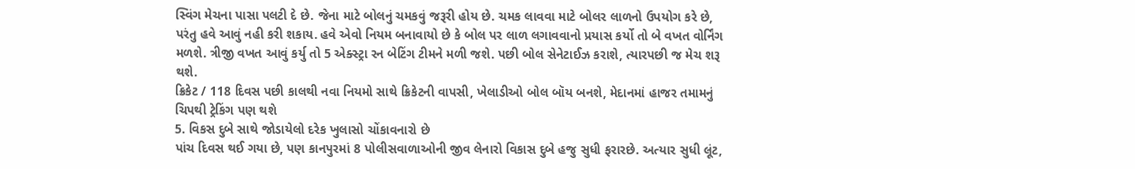સ્વિંગ મેચના પાસા પલટી દે છે. જેના માટે બોલનું ચમકવું જરૂરી હોય છે. ચમક લાવવા માટે બોલર લાળનો ઉપયોગ કરે છે, પરંતુ હવે આવું નહી કરી શકાય. હવે એવો નિયમ બનાવાયો છે કે બોલ પર લાળ લગાવવાનો પ્રયાસ કર્યો તો બે વખત વોર્નિંગ મળશે. ત્રીજી વખત આવું કર્યુ તો 5 એક્સ્ટ્રા રન બેટિંગ ટીમને મળી જશે. પછી બોલ સેનેટાઈઝ કરાશે, ત્યારપછી જ મેચ શરૂ થશે.
ક્રિકેટ / 118 દિવસ પછી કાલથી નવા નિયમો સાથે ક્રિકેટની વાપસી, ખેલાડીઓ બોલ બૉય બનશે, મેદાનમાં હાજર તમામનું ચિપથી ટ્રેકિંગ પણ થશે
5. વિકસ દુબે સાથે જોડાયેલો દરેક ખુલાસો ચોંકાવનારો છે
પાંચ દિવસ થઈ ગયા છે, પણ કાનપુરમાં 8 પોલીસવાળાઓની જીવ લેનારો વિકાસ દુબે હજુ સુધી ફરારછે. અત્યાર સુધી લૂંટ,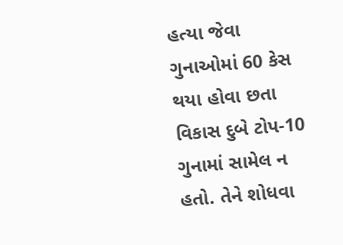હત્યા જેવા ગુનાઓમાં 60 કેસ થયા હોવા છતા વિકાસ દુબે ટોપ-10 ગુનામાં સામેલ ન હતો. તેને શોધવા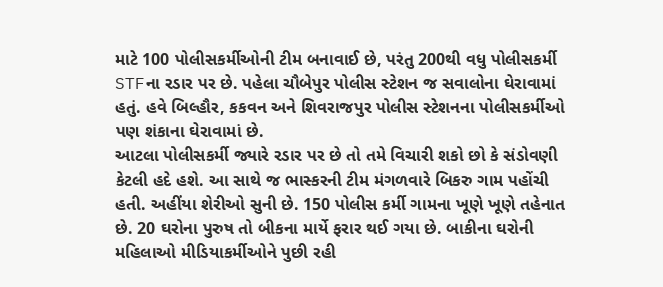માટે 100 પોલીસકર્મીઓની ટીમ બનાવાઈ છે, પરંતુ 200થી વધુ પોલીસકર્મી STFના રડાર પર છે. પહેલા ચૌબેપુર પોલીસ સ્ટેશન જ સવાલોના ઘેરાવામાં હતું. હવે બિલ્હૌર, કકવન અને શિવરાજપુર પોલીસ સ્ટેશનના પોલીસકર્મીઓ પણ શંકાના ઘેરાવામાં છે.
આટલા પોલીસકર્મી જ્યારે રડાર પર છે તો તમે વિચારી શકો છો કે સંડોવણી કેટલી હદે હશે. આ સાથે જ ભાસ્કરની ટીમ મંગળવારે બિકરુ ગામ પહોંચી હતી. અહીંયા શેરીઓ સુની છે. 150 પોલીસ કર્મી ગામના ખૂણે ખૂણે તહેનાત છે. 20 ઘરોના પુરુષ તો બીકના માર્યે ફરાર થઈ ગયા છે. બાકીના ઘરોની મહિલાઓ મીડિયાકર્મીઓને પુછી રહી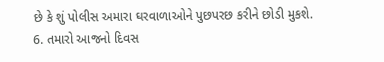છે કે શું પોલીસ અમારા ઘરવાળાઓને પુછપરછ કરીને છોડી મુકશે.
6. તમારો આજનો દિવસ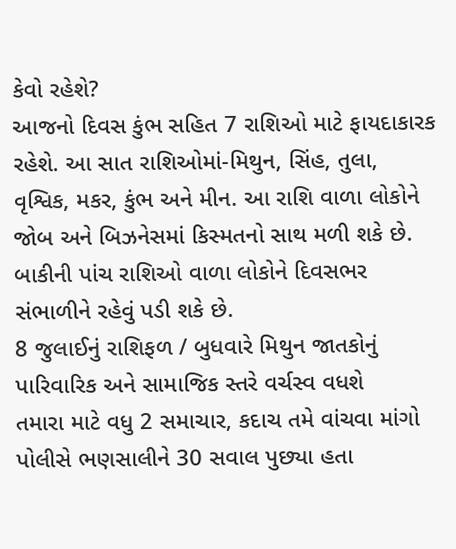કેવો રહેશે?
આજનો દિવસ કુંભ સહિત 7 રાશિઓ માટે ફાયદાકારક રહેશે. આ સાત રાશિઓમાં-મિથુન, સિંહ, તુલા, વૃશ્વિક, મકર, કુંભ અને મીન. આ રાશિ વાળા લોકોને જોબ અને બિઝનેસમાં કિસ્મતનો સાથ મળી શકે છે. બાકીની પાંચ રાશિઓ વાળા લોકોને દિવસભર સંભાળીને રહેવું પડી શકે છે.
8 જુલાઈનું રાશિફળ / બુધવારે મિથુન જાતકોનું પારિવારિક અને સામાજિક સ્તરે વર્ચસ્વ વધશે
તમારા માટે વધુ 2 સમાચાર, કદાચ તમે વાંચવા માંગો
પોલીસે ભણસાલીને 30 સવાલ પુછ્યા હતા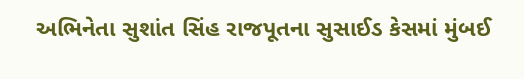અભિનેતા સુશાંત સિંહ રાજપૂતના સુસાઈડ કેસમાં મુંબઈ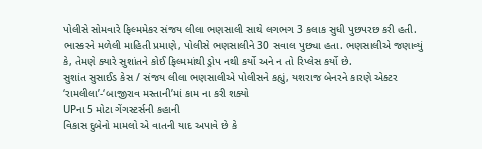પોલીસે સોમવારે ફિલ્મમેકર સંજય લીલા ભણસાલી સાથે લગભગ 3 કલાક સુધી પુછપરછ કરી હતી. ભાસ્કરને મળેલી માહિતી પ્રમાણે, પોલીસે ભણસાલીને 30 સવાલ પુછ્યા હતા. ભણસાલીએ જણાવ્યું કે, તેમણે ક્યારે સુશાંતને કોઈ ફિલ્મમાંથી ડ્રોપ નથી કર્યો અને ન તો રિપ્લેસ કર્યો છે.
સુશાંત સુસાઈડ કેસ / સંજય લીલા ભણસાલીએ પોલીસને કહ્યું, યશરાજ બેનરને કારણે એક્ટર ‘રામલીલા’-‘બાજીરાવ મસ્તાની’માં કામ ના કરી શક્યો
UPના 5 મોટા ગેંગસ્ટર્સની કહાની
વિકાસ દુબેનો મામલો એ વાતની યાદ અપાવે છે કે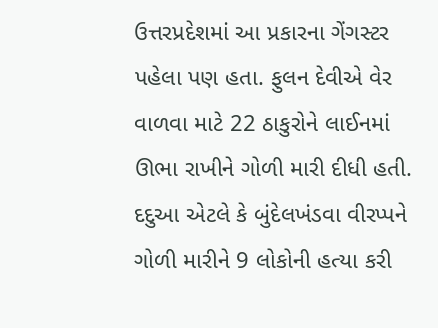ઉત્તરપ્રદેશમાં આ પ્રકારના ગેંગસ્ટર પહેલા પણ હતા. ફુલન દેવીએ વેર વાળવા માટે 22 ઠાકુરોને લાઈનમાં ઊભા રાખીને ગોળી મારી દીધી હતી. દદુઆ એટલે કે બુંદેલખંડવા વીરપ્પને ગોળી મારીને 9 લોકોની હત્યા કરી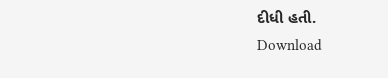દીધી હતી.
Download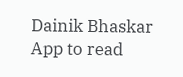Dainik Bhaskar App to read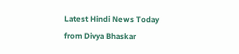Latest Hindi News Today
from Divya Bhaskar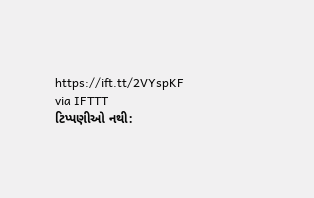https://ift.tt/2VYspKF
via IFTTT
ટિપ્પણીઓ નથી: